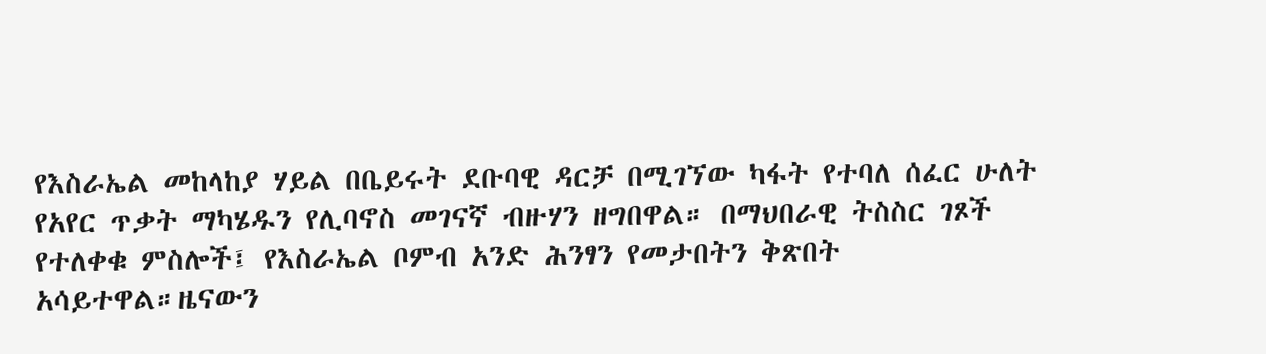የእስራኤል መከላከያ ሃይል በቤይሩት ደቡባዊ ዳርቻ በሚገኘው ካፋት የተባለ ሰፈር ሁለት የአየር ጥቃት ማካሄዱን የሊባኖስ መገናኛ ብዙሃን ዘግበዋል። በማህበራዊ ትስስር ገጾች የተለቀቁ ምስሎች፤ የእስራኤል ቦምብ አንድ ሕንፃን የመታበትን ቅጽበት አሳይተዋል።ዜናውን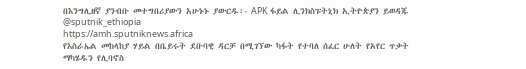በእንግሊዘኛ ያንብቡ መተግበሪያውን አሁኑኑ ያውርዱ፡- APK ፋይል ሊንክስፑትኒክ ኢትዮጵያን ይወዳጁ @sputnik_ethiopia
https://amh.sputniknews.africa
የእስራኤል መከላከያ ሃይል በቤይሩት ደቡባዊ ዳርቻ በሚገኘው ካፋት የተባለ ሰፈር ሁለት የአየር ጥቃት ማካሄዱን የሊባኖስ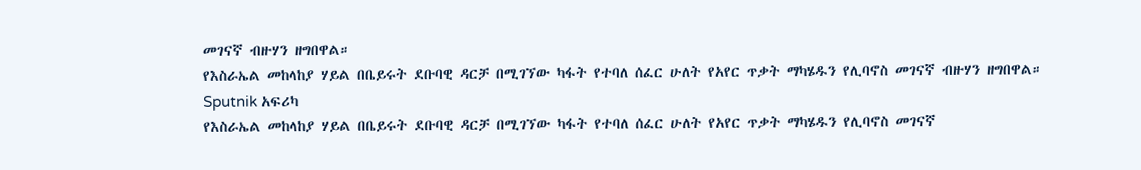መገናኛ ብዙሃን ዘግበዋል።
የእስራኤል መከላከያ ሃይል በቤይሩት ደቡባዊ ዳርቻ በሚገኘው ካፋት የተባለ ሰፈር ሁለት የአየር ጥቃት ማካሄዱን የሊባኖስ መገናኛ ብዙሃን ዘግበዋል።
Sputnik አፍሪካ
የእስራኤል መከላከያ ሃይል በቤይሩት ደቡባዊ ዳርቻ በሚገኘው ካፋት የተባለ ሰፈር ሁለት የአየር ጥቃት ማካሄዱን የሊባኖስ መገናኛ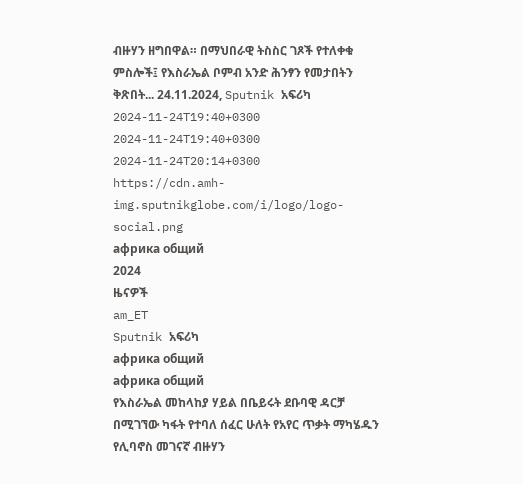ብዙሃን ዘግበዋል። በማህበራዊ ትስስር ገጾች የተለቀቁ ምስሎች፤ የእስራኤል ቦምብ አንድ ሕንፃን የመታበትን ቅጽበት... 24.11.2024, Sputnik አፍሪካ
2024-11-24T19:40+0300
2024-11-24T19:40+0300
2024-11-24T20:14+0300
https://cdn.amh-img.sputnikglobe.com/i/logo/logo-social.png
африка общий
2024
ዜናዎች
am_ET
Sputnik አፍሪካ
африка общий
африка общий
የእስራኤል መከላከያ ሃይል በቤይሩት ደቡባዊ ዳርቻ በሚገኘው ካፋት የተባለ ሰፈር ሁለት የአየር ጥቃት ማካሄዱን የሊባኖስ መገናኛ ብዙሃን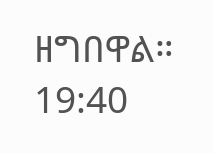ዘግበዋል።
19:40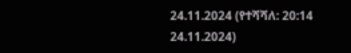24.11.2024 (የተሻሻለ: 20:14 24.11.2024)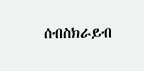ሰብስክራይብ